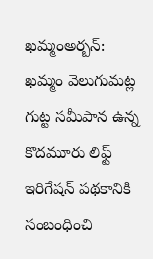ఖమ్మంఅర్బన్: ఖమ్మం వెలుగుమట్ల గుట్ట సమీపాన ఉన్న కొదమూరు లిఫ్ట్ ఇరిగేషన్ పథకానికి సంబంధించి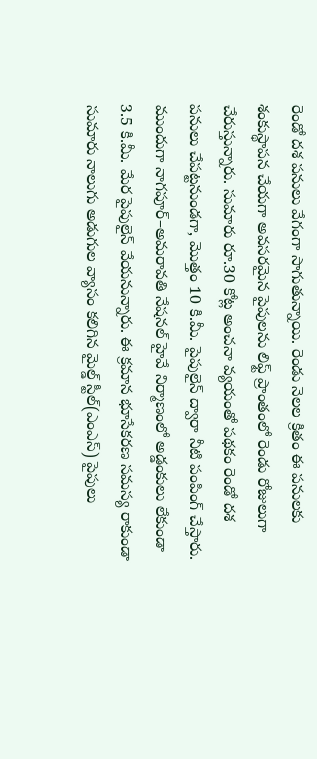రెండో దశ పనులు వేగంగా సాగుతున్నాయి. రెండు నెలల క్రితం ఈ పనులకు శంకుస్థాపన చేయగా అవసరమైన పైపులను లిఫ్ట్ ప్రాంతంలో రెండు రోజులుగా చేరుస్తున్నారు. సుమారు రూ.30 కోట్ల అంచనా వ్యయంతో పథకం రెండో దశ పనులు చేపట్టనుండగా, మొత్తం 10 కి.మీ. పైపులైన్ ద్వారా నీటి పంపింగ్ చేస్తారు. ముందుగా నాగపూర్–అమరావతి నేషనల్ హైవే నిర్మాణంలో అడ్డంకులు లేకుండా 3.5 కి.మీ. మేర పైపులైన్ వేయనున్నారు. ఈ క్రమాన భూసేకరణ సమస్య రాకుండా సుమారు నాలుగు అడుగుల వ్యాసం కలిగిన మైల్డ్ స్టీల్(ఎంఎస్) పైపులు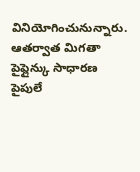వినియోగించునున్నారు. ఆతర్వాత మిగతా పైప్లైన్కు సాధారణ పైపులే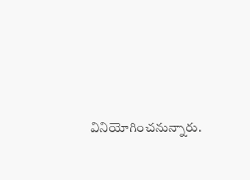వినియోగించనున్నారు.